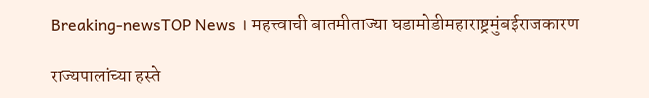Breaking-newsTOP News । महत्त्वाची बातमीताज्या घडामोडीमहाराष्ट्रमुंबईराजकारण

राज्यपालांच्या हस्ते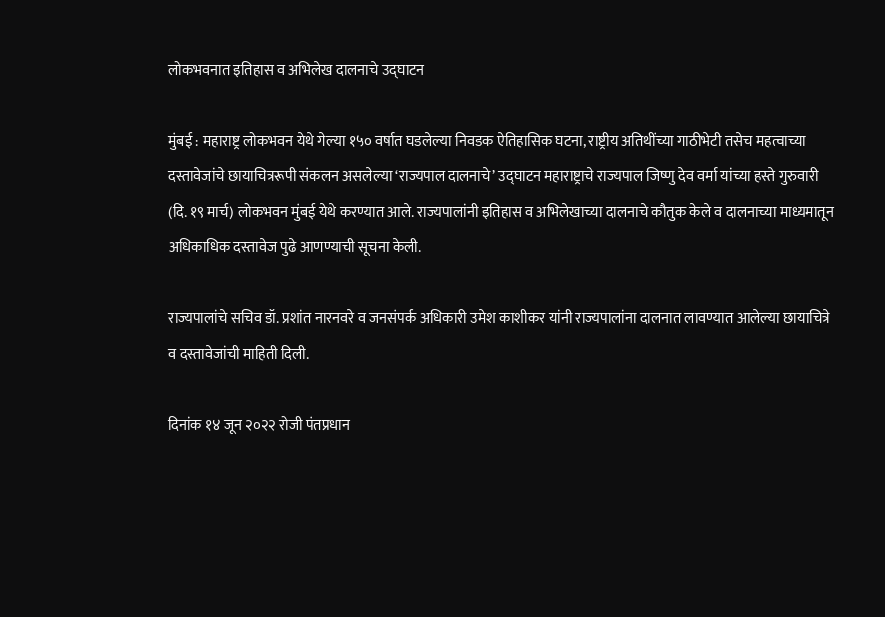लोकभवनात इतिहास व अभिलेख दालनाचे उद्‌घाटन

मुंबई : महाराष्ट्र लोकभवन येथे गेल्या १५० वर्षात घडलेल्या निवडक ऐतिहासिक घटना, राष्ट्रीय अतिथींच्या गाठीभेटी तसेच महत्वाच्या दस्तावेजांचे छायाचित्ररूपी संकलन असलेल्या ‘राज्यपाल दालनाचे’ उद्‌घाटन महाराष्ट्राचे राज्यपाल जिष्णु देव वर्मा यांच्या हस्ते गुरुवारी (दि. १९ मार्च) लोकभवन मुंबई येथे करण्यात आले. राज्यपालांनी इतिहास व अभिलेखाच्या दालनाचे कौतुक केले व दालनाच्या माध्यमातून अधिकाधिक दस्तावेज पुढे आणण्याची सूचना केली.

राज्यपालांचे सचिव डॉ. प्रशांत नारनवरे व जनसंपर्क अधिकारी उमेश काशीकर यांनी राज्यपालांना दालनात लावण्यात आलेल्या छायाचित्रे व दस्तावेजांची माहिती दिली.

दिनांक १४ जून २०२२ रोजी पंतप्रधान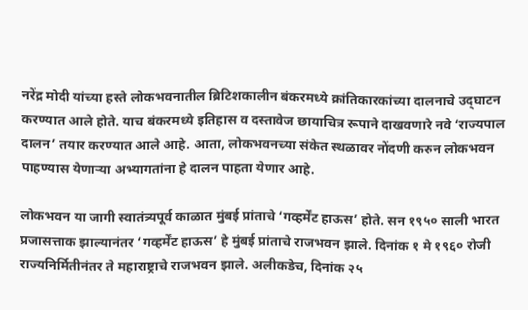नरेंद्र मोदी यांच्या हस्ते लोकभवनातील ब्रिटिशकालीन बंकरमध्ये क्रांतिकारकांच्या दालनाचे उद्‌घाटन करण्यात आले होते. याच बंकरमध्ये इतिहास व दस्तावेज छायाचित्र रूपाने दाखवणारे नवे ‘राज्यपाल दालन’ तयार करण्यात आले आहे. आता, लोकभवनच्या संकेत स्थळावर नोंदणी करुन लोकभवन पाहण्यास येणाऱ्या अभ्यागतांना हे दालन पाहता येणार आहे.

लोकभवन या जागी स्वातंत्र्यपूर्व काळात मुंबई प्रांताचे ‘गव्हर्मेंट हाऊस’ होते. सन १९५० साली भारत प्रजासत्ताक झाल्यानंतर ‘गव्हर्मेंट हाऊस’ हे मुंबई प्रांताचे राजभवन झाले. दिनांक १ मे १९६० रोजी राज्यनिर्मितीनंतर ते महाराष्ट्राचे राजभवन झाले. अलीकडेच, दिनांक २५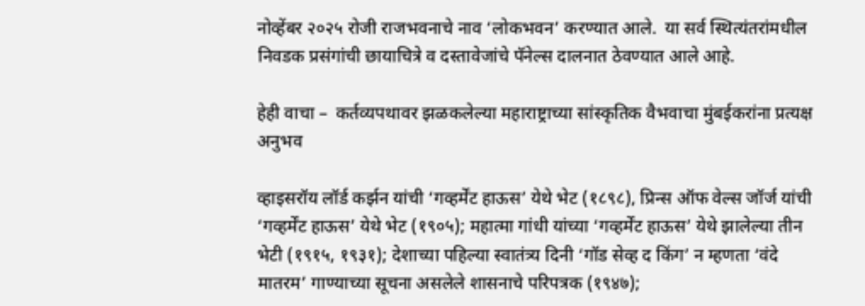नोव्हेंबर २०२५ रोजी राजभवनाचे नाव ‘लोकभवन’ करण्यात आले.  या सर्व स्थित्यंतरांमधील निवडक प्रसंगांची छायाचित्रे व दस्तावेजांचे पॅनेल्स दालनात ठेवण्यात आले आहे.

हेही वाचा –  कर्तव्यपथावर झळकलेल्या महाराष्ट्राच्या सांस्कृतिक वैभवाचा मुंबईकरांना प्रत्यक्ष अनुभव

व्हाइसरॉय लॉर्ड कर्झन यांची ‘गव्हर्मेंट हाऊस’ येथे भेट (१८९८), प्रिन्स ऑफ वेल्स जॉर्ज यांची ‘गव्हर्मेंट हाऊस’ येथे भेट (१९०५); महात्मा गांधी यांच्या ‘गव्हर्मेंट हाऊस’ येथे झालेल्या तीन भेटी (१९१५, १९३१); देशाच्या पहिल्या स्वातंत्र्य दिनी ‘गॉड सेव्ह द किंग’ न म्हणता ‘वंदे मातरम’ गाण्याच्या सूचना असलेले शासनाचे परिपत्रक (१९४७);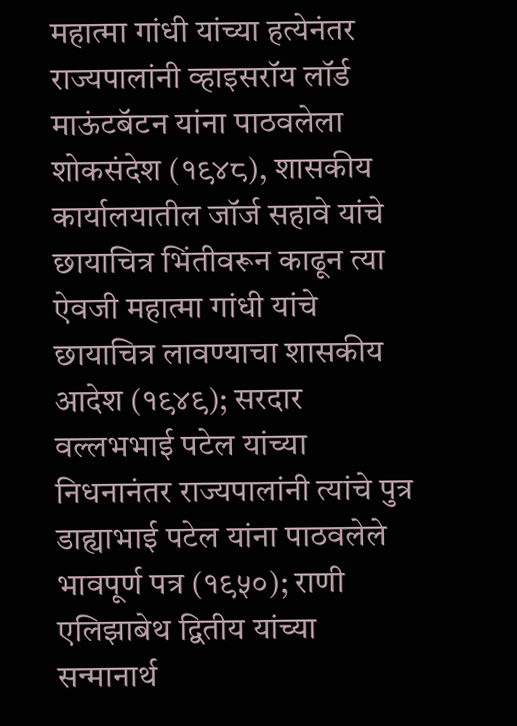महात्मा गांधी यांच्या हत्येनंतर राज्यपालांनी व्हाइसरॉय लॉर्ड माऊंटबॅटन यांना पाठवलेला शोकसंदेश (१९४८), शासकीय कार्यालयातील जॉर्ज सहावे यांचे छायाचित्र भिंतीवरून काढून त्या ऐवजी महात्मा गांधी यांचे छायाचित्र लावण्याचा शासकीय आदेश (१९४९); सरदार वल्लभभाई पटेल यांच्या निधनानंतर राज्यपालांनी त्यांचे पुत्र डाह्याभाई पटेल यांना पाठवलेले भावपूर्ण पत्र (१९५०); राणी एलिझाबेथ द्वितीय यांच्या सन्मानार्थ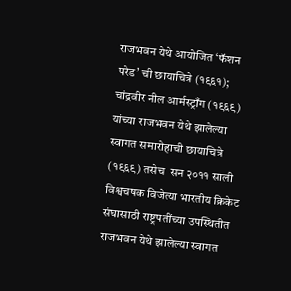राजभवन येथे आयोजित ‘फॅशन परेड’ ची छायाचित्रे (१९६१); चांद्रवीर नील आर्मस्ट्राँग (१९६९) यांच्या राजभवन येथे झालेल्या स्वागत समारोहाची छायाचित्रे (१९६९) तसेच  सन २०११ साली विश्वचषक विजेत्या भारतीय क्रिकेट संघासाठी राष्ट्रपतींच्या उपस्थितीत राजभवन येथे झालेल्या स्वागत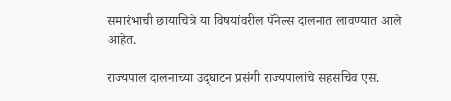समारंभाची छायाचित्रे या विषयांवरील पॅनेल्स दालनात लावण्यात आले आहेत.

राज्यपाल दालनाच्या उद्‌घाटन प्रसंगी राज्यपालांचे सहसचिव एस.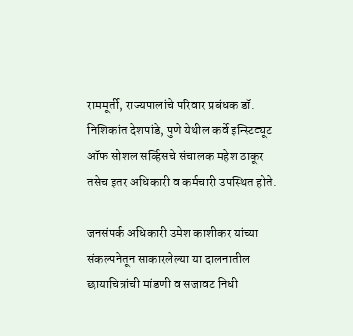राममूर्ती, राज्यपालांचे परिवार प्रबंधक डॉ. निशिकांत देशपांडे, पुणे येथील कर्वे इन्स्टिट्यूट ऑफ सोशल सर्व्हिसचे संचालक महेश ठाकूर तसेच इतर अधिकारी व कर्मचारी उपस्थित होते.

जनसंपर्क अधिकारी उमेश काशीकर यांच्या संकल्पनेतून साकारलेल्या या दालनातील छायाचित्रांची मांडणी व सजावट निधी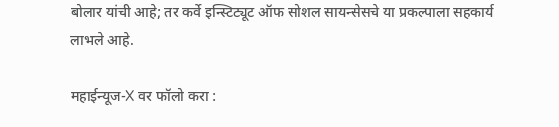बोलार यांची आहे; तर कर्वे इन्स्टिट्यूट ऑफ सोशल सायन्सेसचे या प्रकल्पाला सहकार्य लाभले आहे.

महाईन्यूज-X वर फॉलो करा :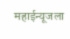महाईन्यूजला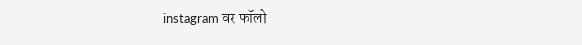instagram वर फॉलो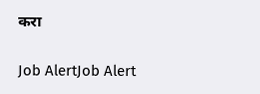करा

Job AlertJob Alert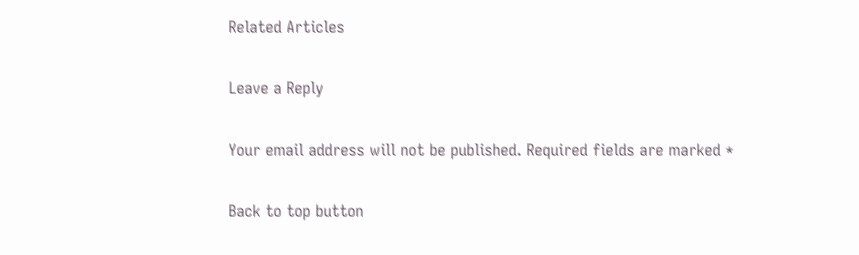Related Articles

Leave a Reply

Your email address will not be published. Required fields are marked *

Back to top button